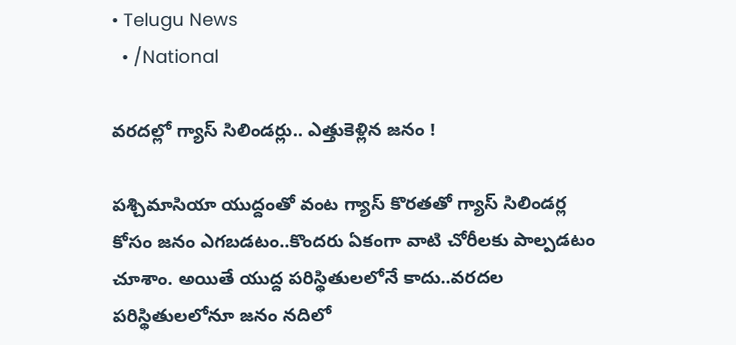• Telugu News
  • /National

వరదల్లో గ్యాస్ సిలిండర్లు.. ఎత్తుకెళ్లిన జనం !

పశ్చిమాసియా యుద్దంతో వంట గ్యాస్ కొరతతో గ్యాస్ సిలిండర్ల కోసం జనం ఎగబడటం..కొందరు ఏకంగా వాటి చోరీలకు పాల్పడటం చూశాం. అయితే యుద్ద పరిస్థితులలోనే కాదు..వరదల పరిస్థితులలోనూ జనం నదిలో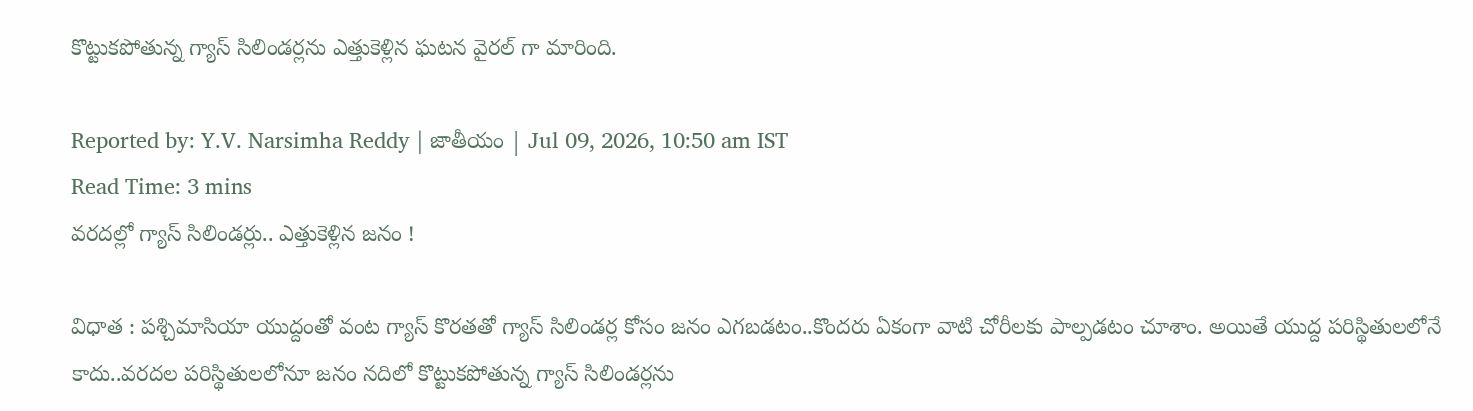కొట్టుకపోతున్న గ్యాస్ సిలిండర్లను ఎత్తుకెళ్లిన ఘటన వైరల్ గా మారింది.

Reported by: Y.V. Narsimha Reddy | జాతీయం | Jul 09, 2026, 10:50 am IST
Read Time: 3 mins
వరదల్లో గ్యాస్ సిలిండర్లు.. ఎత్తుకెళ్లిన జనం !

విధాత : పశ్చిమాసియా యుద్దంతో వంట గ్యాస్ కొరతతో గ్యాస్ సిలిండర్ల కోసం జనం ఎగబడటం..కొందరు ఏకంగా వాటి చోరీలకు పాల్పడటం చూశాం. అయితే యుద్ద పరిస్థితులలోనే కాదు..వరదల పరిస్థితులలోనూ జనం నదిలో కొట్టుకపోతున్న గ్యాస్ సిలిండర్లను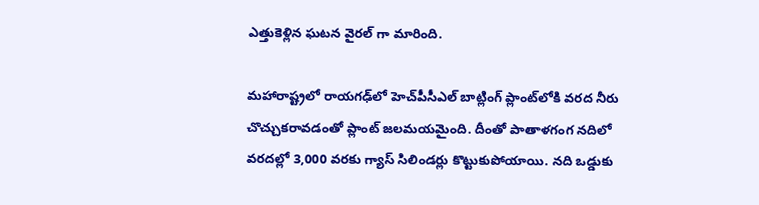ఎత్తుకెళ్లిన ఘటన వైరల్ గా మారింది.

మహారాష్ట్రలో రాయగఢ్‌లో హెచ్‌పీసీఎల్‌ బాట్లింగ్ ప్లాంట్‌లోకి వరద నీరు చొచ్చుకరావడంతో ప్లాంట్ జలమయమైంది. దీంతో పాతాళగంగ నదిలో వరదల్లో 3,000 వరకు గ్యాస్ సిలిండర్లు కొట్టుకుపోయాయి. నది ఒడ్డుకు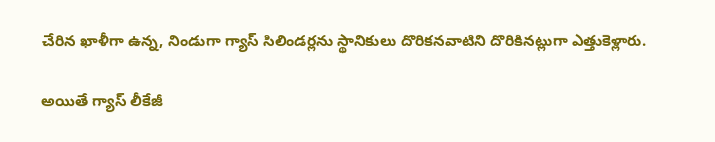చేరిన ఖాళీగా ఉన్న, నిండుగా గ్యాస్ సిలిండర్లను స్థానికులు దొరికనవాటిని దొరికినట్లుగా ఎత్తుకెళ్లారు.

అయితే గ్యాస్ లీకేజీ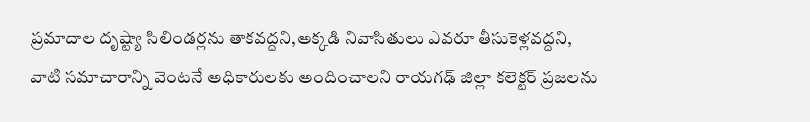ప్రమాదాల దృష్ట్యా సిలిండర్లను తాకవద్దని,అక్కడి నివాసితులు ఎవరూ తీసుకెళ్లవద్దని, వాటి సమాచారాన్ని వెంటనే అధికారులకు అందించాలని రాయగఢ్‌ జిల్లా కలెక్టర్‌ ప్రజలను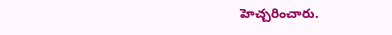హెచ్చరించారు.